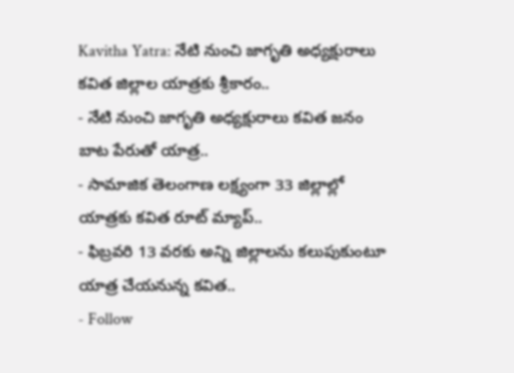Kavitha Yatra: నేటి నుంచి జాగృతి అధ్యక్షురాలు కవిత జిల్లాల యాత్రకు శ్రీకారం..
- నేటి నుంచి జాగృతి అధ్యక్షురాలు కవిత జనం బాట పేరుతో యాత్ర..
- సామాజిక తెలంగాణ లక్ష్యంగా 33 జిల్లాల్లో యాత్రకు కవిత రూట్ మ్యాప్..
- ఫిబ్రవరి 13 వరకు అన్ని జిల్లాలను కలుపుకుంటూ యాత్ర చేయనున్న కవిత..
- Follow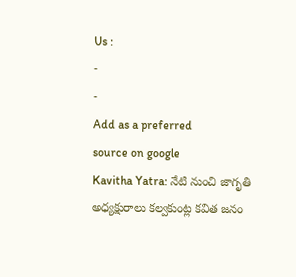Us :
-
-
Add as a preferred
source on google
Kavitha Yatra: నేటి నుంచి జాగృతి అధ్యక్షురాలు కల్వకుంట్ల కవిత జనం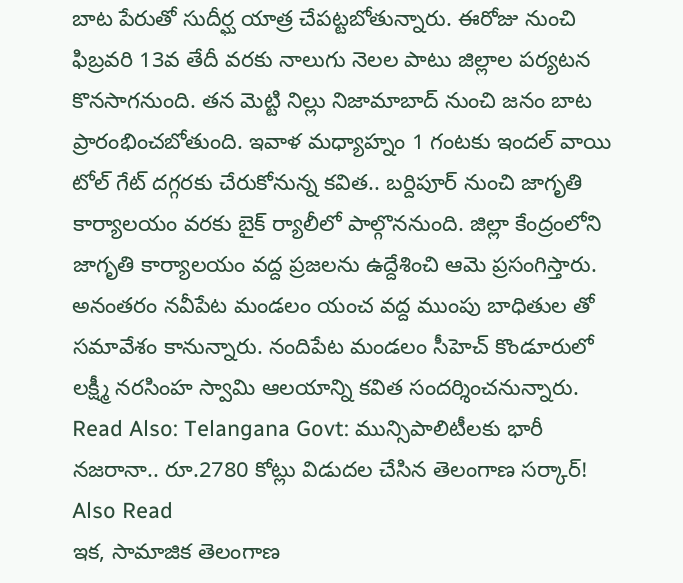బాట పేరుతో సుదీర్ఘ యాత్ర చేపట్టబోతున్నారు. ఈరోజు నుంచి ఫిబ్రవరి 13వ తేదీ వరకు నాలుగు నెలల పాటు జిల్లాల పర్యటన కొనసాగనుంది. తన మెట్టి నిల్లు నిజామాబాద్ నుంచి జనం బాట ప్రారంభించబోతుంది. ఇవాళ మధ్యాహ్నం 1 గంటకు ఇందల్ వాయి టోల్ గేట్ దగ్గరకు చేరుకోనున్న కవిత.. బర్దిపూర్ నుంచి జాగృతి కార్యాలయం వరకు బైక్ ర్యాలీలో పాల్గొననుంది. జిల్లా కేంద్రంలోని జాగృతి కార్యాలయం వద్ద ప్రజలను ఉద్దేశించి ఆమె ప్రసంగిస్తారు. అనంతరం నవీపేట మండలం యంచ వద్ద ముంపు బాధితుల తో సమావేశం కానున్నారు. నందిపేట మండలం సీహెచ్ కొండూరులో లక్ష్మీ నరసింహ స్వామి ఆలయాన్ని కవిత సందర్శించనున్నారు.
Read Also: Telangana Govt: మున్సిపాలిటీలకు భారీ నజరానా.. రూ.2780 కోట్లు విడుదల చేసిన తెలంగాణ సర్కార్!
Also Read
ఇక, సామాజిక తెలంగాణ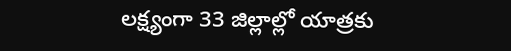లక్ష్యంగా 33 జిల్లాల్లో యాత్రకు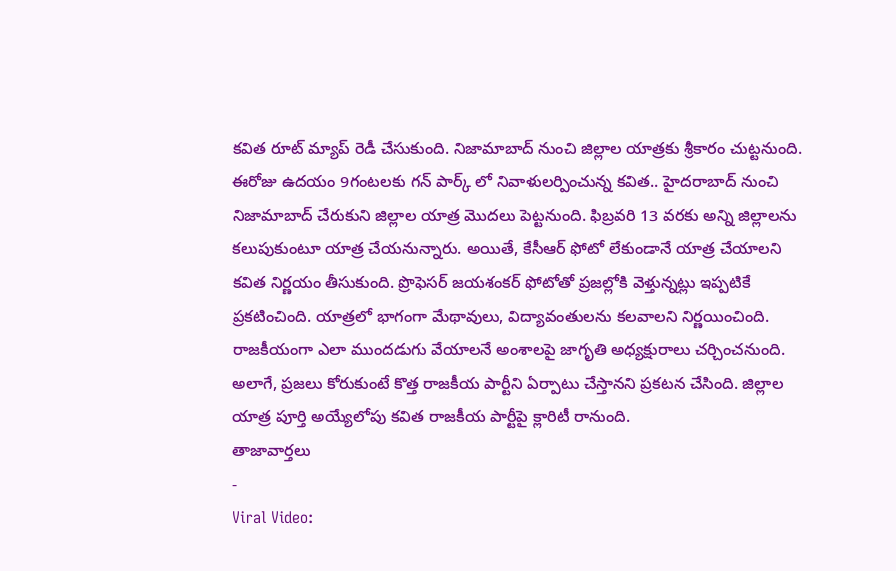కవిత రూట్ మ్యాప్ రెడీ చేసుకుంది. నిజామాబాద్ నుంచి జిల్లాల యాత్రకు శ్రీకారం చుట్టనుంది. ఈరోజు ఉదయం 9గంటలకు గన్ పార్క్ లో నివాళులర్పించున్న కవిత.. హైదరాబాద్ నుంచి నిజామాబాద్ చేరుకుని జిల్లాల యాత్ర మొదలు పెట్టనుంది. ఫిబ్రవరి 13 వరకు అన్ని జిల్లాలను కలుపుకుంటూ యాత్ర చేయనున్నారు. అయితే, కేసీఆర్ ఫోటో లేకుండానే యాత్ర చేయాలని కవిత నిర్ణయం తీసుకుంది. ప్రొఫెసర్ జయశంకర్ ఫోటోతో ప్రజల్లోకి వెళ్తున్నట్లు ఇప్పటికే ప్రకటించింది. యాత్రలో భాగంగా మేథావులు, విద్యావంతులను కలవాలని నిర్ణయించింది. రాజకీయంగా ఎలా ముందడుగు వేయాలనే అంశాలపై జాగృతి అధ్యక్షురాలు చర్చించనుంది. అలాగే, ప్రజలు కోరుకుంటే కొత్త రాజకీయ పార్టీని ఏర్పాటు చేస్తానని ప్రకటన చేసింది. జిల్లాల యాత్ర పూర్తి అయ్యేలోపు కవిత రాజకీయ పార్టీపై క్లారిటీ రానుంది.
తాజావార్తలు
-
Viral Video: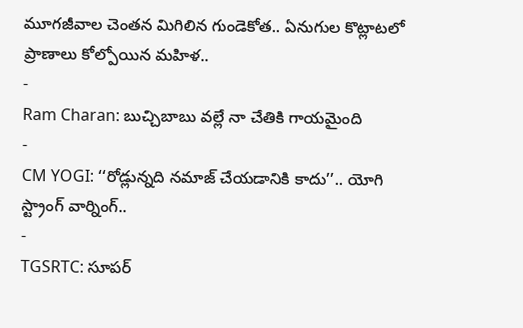మూగజీవాల చెంతన మిగిలిన గుండెకోత.. ఏనుగుల కొట్లాటలో ప్రాణాలు కోల్పోయిన మహిళ..
-
Ram Charan: బుచ్చిబాబు వల్లే నా చేతికి గాయమైంది
-
CM YOGI: ‘‘రోడ్లున్నది నమాజ్ చేయడానికి కాదు’’.. యోగి స్ట్రాంగ్ వార్నింగ్..
-
TGSRTC: సూపర్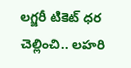లగ్జరీ టికెట్ ధర చెల్లించి.. లహరి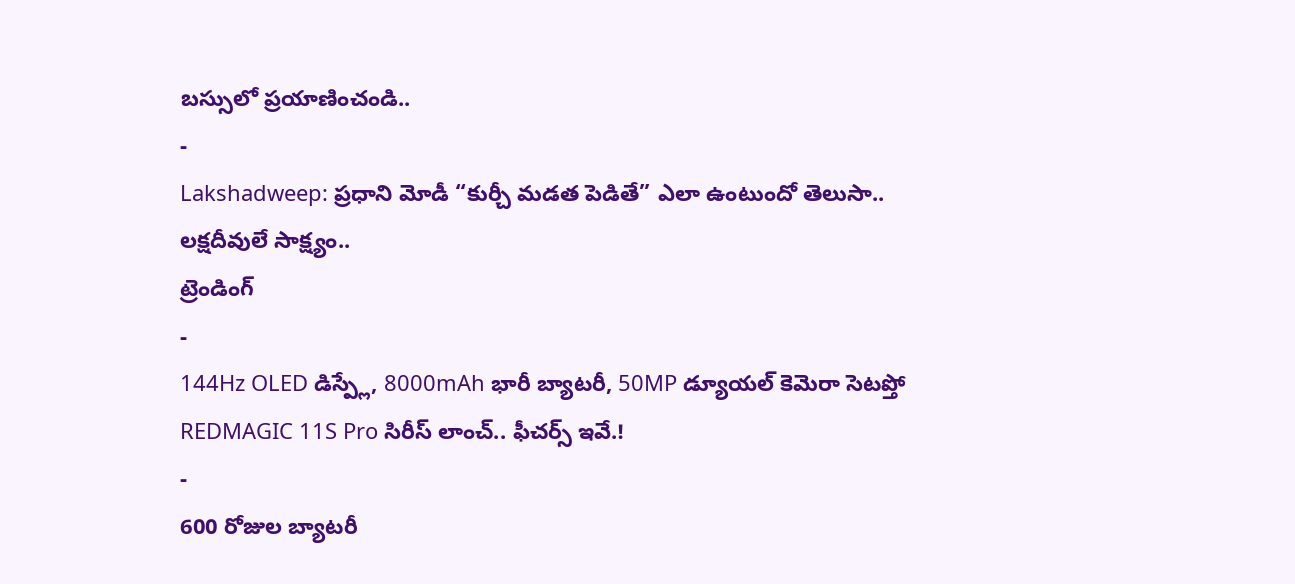బస్సులో ప్రయాణించండి..
-
Lakshadweep: ప్రధాని మోడీ “కుర్చీ మడత పెడితే” ఎలా ఉంటుందో తెలుసా.. లక్షదీవులే సాక్ష్యం..
ట్రెండింగ్
-
144Hz OLED డిస్ప్లే, 8000mAh భారీ బ్యాటరీ, 50MP డ్యూయల్ కెమెరా సెటప్తో REDMAGIC 11S Pro సిరీస్ లాంచ్.. ఫీచర్స్ ఇవే.!
-
600 రోజుల బ్యాటరీ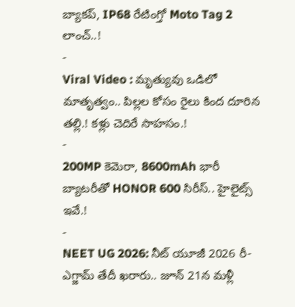బ్యాకప్, IP68 రేటింగ్తో Moto Tag 2 లాంచ్..!
-
Viral Video : మృత్యువు ఒడిలో మాతృత్వం.. పిల్లల కోసం రైలు కింద దూరిన తల్లి.! కళ్లు చెదిరే సాహసం.!
-
200MP కెమెరా, 8600mAh భారీ బ్యాటరీతో HONOR 600 సిరీస్.. హైలైట్స్ ఇవే.!
-
NEET UG 2026: నీట్ యూజీ 2026 రీ-ఎగ్జామ్ తేదీ ఖరారు.. జూన్ 21న మళ్లీ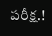పరీక్ష.!